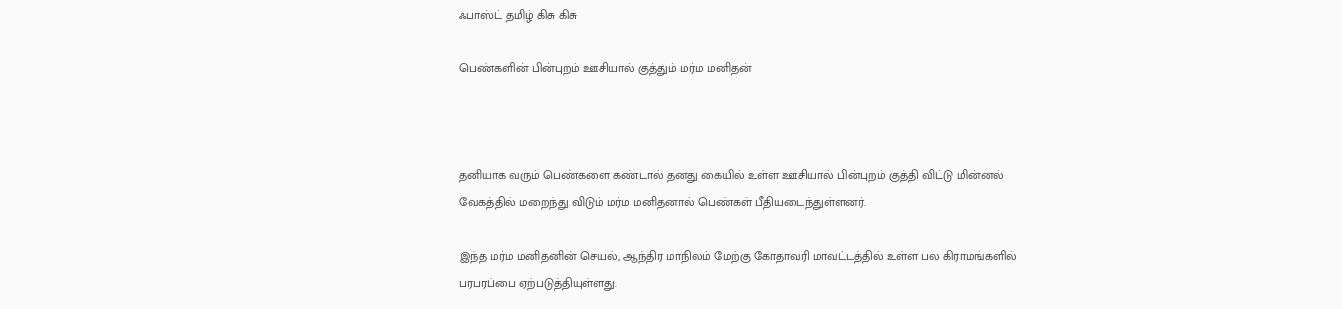ஃபாஸ்ட் தமிழ் கிசு கிசு

பெண்களின் பின்புறம் ஊசியால் குத்தும் மர்ம மனிதன்



தனியாக வரும் பெண்களை கண்டால் தனது கையில் உள்ள ஊசியால் பின்புறம் குத்தி விட்டு மின்னல் வேகத்தில் மறைந்து விடும் மர்ம மனிதனால் பெண்கள் பீதியடைந்துள்ளனர்.

இந்த மர்ம மனிதனின் செயல், ஆந்திர மாநிலம் மேற்கு கோதாவரி மாவட்டத்தில் உள்ள பல கிராமங்களில் பரபரப்பை ஏற்படுத்தியுள்ளது.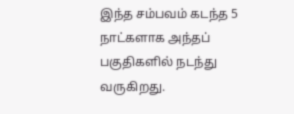இந்த சம்பவம் கடந்த 5 நாட்களாக அந்தப் பகுதிகளில் நடந்து வருகிறது.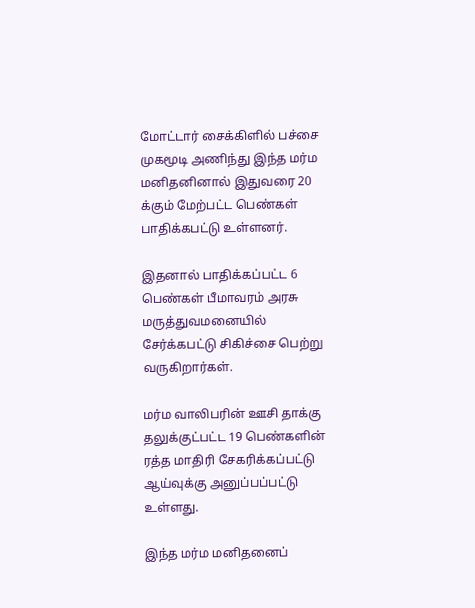மோட்டார் சைக்கிளில் பச்சை முகமூடி அணிந்து இந்த மர்ம மனிதனினால் இதுவரை 20 க்கும் மேற்பட்ட பெண்கள் பாதிக்கபட்டு உள்ளனர்.

இதனால் பாதிக்கப்பட்ட 6 பெண்கள் பீமாவரம் அரசு மருத்துவமனையில் சேர்க்கபட்டு சிகிச்சை பெற்று வருகிறார்கள்.

மர்ம வாலிபரின் ஊசி தாக்கு தலுக்குட்பட்ட 19 பெண்களின் ரத்த மாதிரி சேகரிக்கப்பட்டு ஆய்வுக்கு அனுப்பப்பட்டு உள்ளது.

இந்த மர்ம மனிதனைப்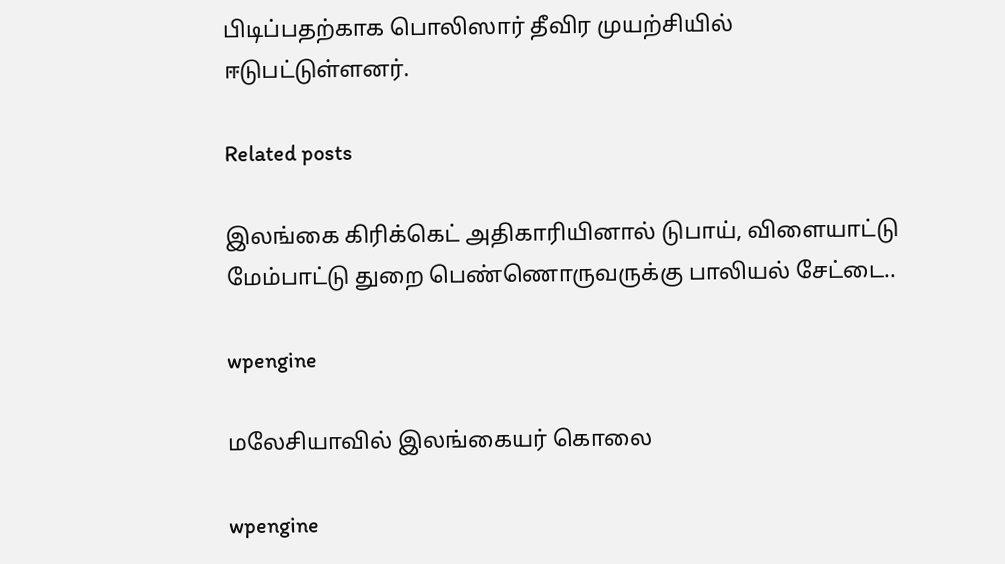பிடிப்பதற்காக பொலிஸார் தீவிர முயற்சியில் ஈடுபட்டுள்ளனர்.

Related posts

இலங்கை கிரிக்கெட் அதிகாரியினால் டுபாய், விளையாட்டு மேம்பாட்டு துறை பெண்ணொருவருக்கு பாலியல் சேட்டை..

wpengine

மலேசியாவில் இலங்கையர் கொலை

wpengine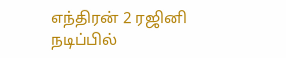எந்திரன் 2 ரஜினி நடிப்பில்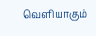வெளியாகும்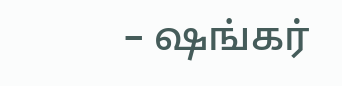– ஷங்கர்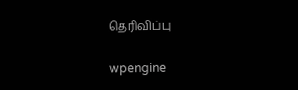தெரிவிப்பு

wpengine